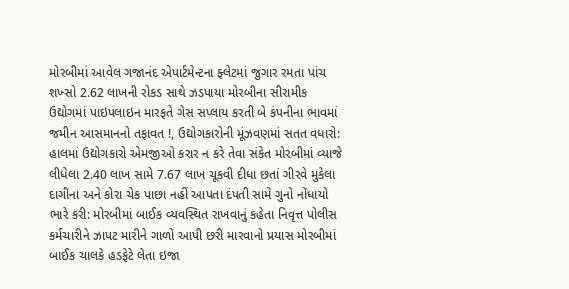મોરબીમાં આવેલ ગજાનંદ એપાર્ટમેન્ટના ફ્લેટમાં જુગાર રમતા પાંચ શખ્સો 2.62 લાખની રોકડ સાથે ઝડપાયા મોરબીના સીરામીક ઉદ્યોગમાં પાઇપલાઇન મારફતે ગેસ સપ્લાય કરતી બે કંપનીના ભાવમાં જમીન આસમાનનો તફાવત !, ઉદ્યોગકારોની મૂંઝવણમાં સતત વધારો: હાલમાં ઉદ્યોગકારો એમજીઓ કરાર ન કરે તેવા સંકેત મોરબીમાં વ્યાજે લીધેલા 2.40 લાખ સામે 7.67 લાખ ચૂકવી દીધા છતાં ગીરવે મુકેલા દાગીના અને કોરા ચેક પાછા નહીં આપતા દંપતી સામે ગુનો નોંધાયો ભારે કરી: મોરબીમાં બાઈક વ્યવસ્થિત રાખવાનું કહેતા નિવૃત્ત પોલીસ કર્મચારીને ઝાપટ મારીને ગાળો આપી છરી મારવાનો પ્રયાસ મોરબીમાં બાઈક ચાલકે હડફેટે લેતા ઇજા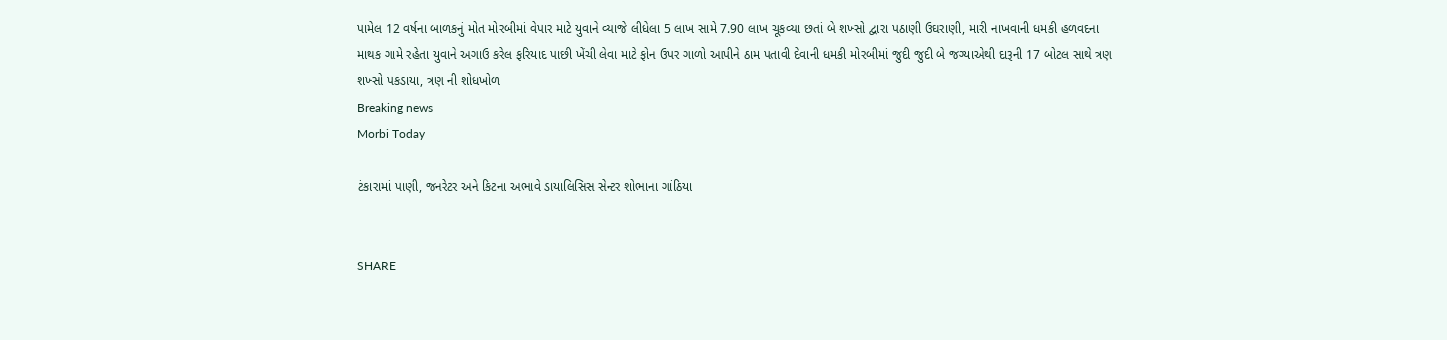પામેલ 12 વર્ષના બાળકનું મોત મોરબીમાં વેપાર માટે યુવાને વ્યાજે લીધેલા 5 લાખ સામે 7.90 લાખ ચૂકવ્યા છતાં બે શખ્સો દ્વારા પઠાણી ઉઘરાણી, મારી નાખવાની ધમકી હળવદના માથક ગામે રહેતા યુવાને અગાઉ કરેલ ફરિયાદ પાછી ખેંચી લેવા માટે ફોન ઉપર ગાળો આપીને ઠામ પતાવી દેવાની ધમકી મોરબીમાં જુદી જુદી બે જગ્યાએથી દારૂની 17 બોટલ સાથે ત્રણ શખ્સો પકડાયા, ત્રણ ની શોધખોળ
Breaking news
Morbi Today

ટંકારામાં પાણી, જનરેટર અને કિટના અભાવે ડાયાલિસિસ સેન્ટર શોભાના ગાંઠિયા


SHARE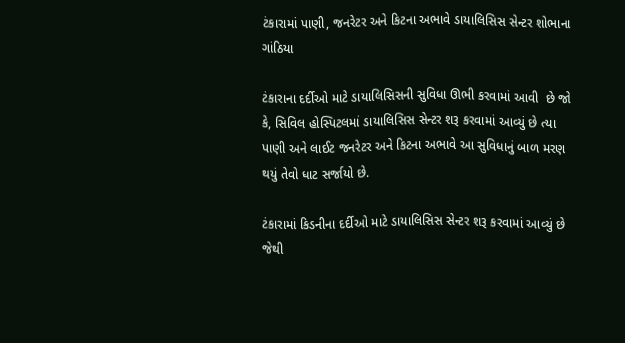ટંકારામાં પાણી, જનરેટર અને કિટના અભાવે ડાયાલિસિસ સેન્ટર શોભાના ગાંઠિયા

ટંકારાના દર્દીઓ માટે ડાયાલિસિસની સુવિધા ઊભી કરવામાં આવી  છે જો કે, સિવિલ હોસ્પિટલમાં ડાયાલિસિસ સેન્ટર શરૂ કરવામાં આવ્યું છે ત્યા પાણી અને લાઈટ જનરેટર અને કિટના અભાવે આ સુવિધાનું બાળ મરણ થયું તેવો ધાટ સર્જાયો છે.

ટંકારામાં કિડનીના દર્દીઓ માટે ડાયાલિસિસ સેન્ટર શરૂ કરવામાં આવ્યું છે જેથી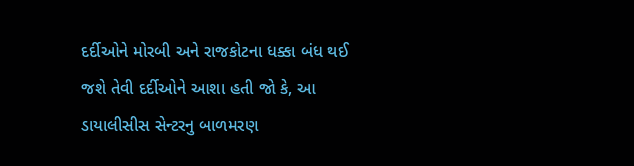દર્દીઓને મોરબી અને રાજકોટના ધક્કા બંધ થઈ જશે તેવી દર્દીઓને આશા હતી જો કે, આ ડાયાલીસીસ સેન્ટરનુ બાળમરણ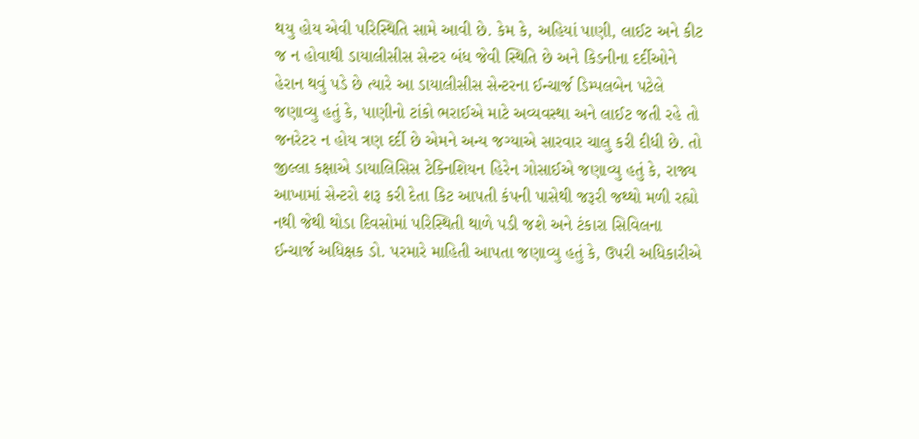થયુ હોય એવી પરિસ્થિતિ સામે આવી છે. કેમ કે, અહિયાં પાણી, લાઈટ અને કીટ જ ન હોવાથી ડાયાલીસીસ સેન્ટર બંધ જેવી સ્થિતિ છે અને કિડનીના દર્દીઓને હેરાન થવું પડે છે ત્યારે આ ડાયાલીસીસ સેન્ટરના ઈન્ચાર્જ ડિમ્પલબેન પટેલે જણાવ્યુ હતું કે, પાણીનો ટાંકો ભરાઈએ માટે અવ્યવસ્થા અને લાઈટ જતી રહે તો જનરેટર ન હોય ત્રણ દર્દી છે એમને અન્ય જગ્યાએ સારવાર ચાલુ કરી દીધી છે. તો જીલ્લા કક્ષાએ ડાયાલિસિસ ટેક્નિશિયન હિરેન ગોસાઈએ જણાવ્યુ હતું કે, રાજ્ય આખામાં સેન્ટરો શરૂ કરી દેતા કિટ આપતી કંપની પાસેથી જરૂરી જથ્થો મળી રહ્યો નથી જેથી થોડા દિવસોમાં પરિસ્થિતી થાળે પડી જશે અને ટંકારા સિવિલના ઈન્ચાર્જ અધિક્ષક ડો. પરમારે માહિતી આપતા જણાવ્યુ હતું કે, ઉપરી અધિકારીએ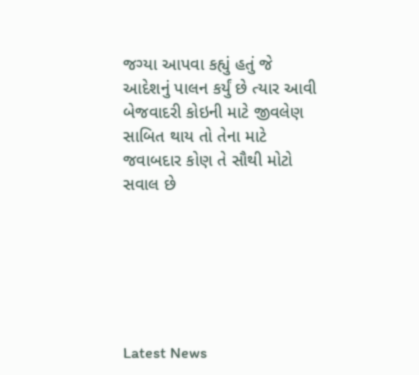જગ્યા આપવા કહ્યું હતું જે આદેશનું પાલન કર્યું છે ત્યાર આવી બેજવાદરી કોઇની માટે જીવલેણ સાબિત થાય તો તેના માટે જવાબદાર કોણ તે સૌથી મોટો સવાલ છે






Latest News